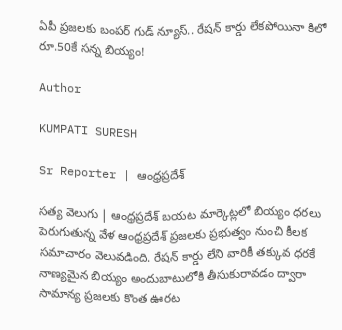ఏపీ ప్రజలకు బంపర్ గుడ్ న్యూస్.. రేషన్ కార్డు లేకపోయినా కిలో రూ.50కే సన్న బియ్యం!

Author

KUMPATI SURESH

Sr Reporter | ఆంధ్రప్రదేశ్

సత్య వెలుగు | ఆంధ్రప్రదేశ్ బయట మార్కెట్లలో బియ్యం ధరలు పెరుగుతున్న వేళ ఆంధ్రప్రదేశ్ ప్రజలకు ప్రభుత్వం నుంచి కీలక సమాచారం వెలువడింది. రేషన్ కార్డు లేని వారికీ తక్కువ ధరకే నాణ్యమైన బియ్యం అందుబాటులోకి తీసుకురావడం ద్వారా సామాన్య ప్రజలకు కొంత ఊరట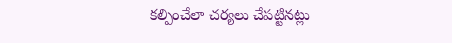కల్పించేలా చర్యలు చేపట్టినట్లు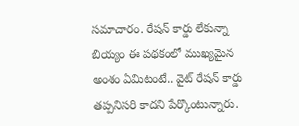సమాచారం. రేషన్ కార్డు లేకున్నా బియ్యం ఈ పథకంలో ముఖ్యమైన అంశం ఏమిటంటే.. వైట్ రేషన్ కార్డు తప్పనిసరి కాదని పేర్కొంటున్నారు.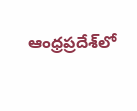ఆంధ్రప్రదేశ్‌లో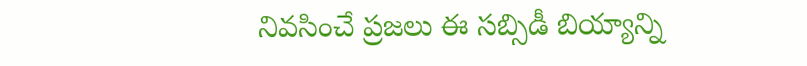నివసించే ప్రజలు ఈ సబ్సిడీ బియ్యాన్ని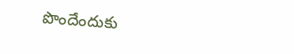పొందేందుకు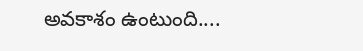అవకాశం ఉంటుంది....